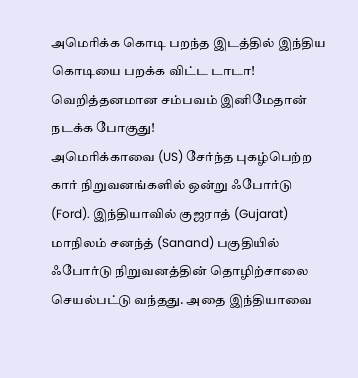அமெரிக்க கொடி பறந்த இடத்தில் இந்திய கொடியை பறக்க விட்ட டாடா! வெறித்தனமான சம்பவம் இனிமேதான் நடக்க போகுது!
அமெரிக்காவை (US) சேர்ந்த புகழ்பெற்ற கார் நிறுவனங்களில் ஒன்று ஃபோர்டு (Ford). இந்தியாவில் குஜராத் (Gujarat) மாநிலம் சனந்த் (Sanand) பகுதியில் ஃபோர்டு நிறுவனத்தின் தொழிற்சாலை செயல்பட்டு வந்தது. அதை இந்தியாவை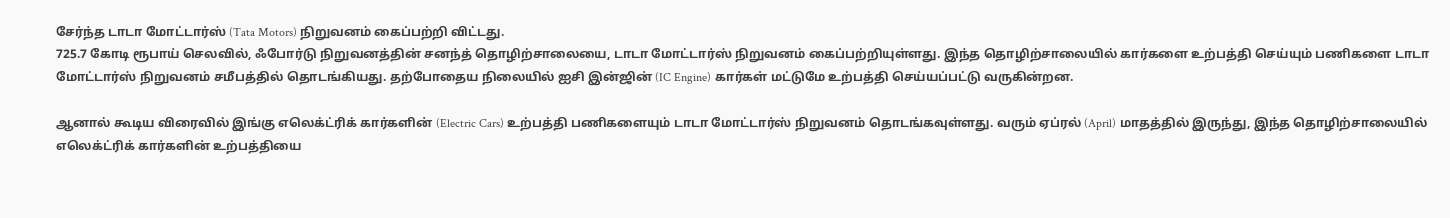சேர்ந்த டாடா மோட்டார்ஸ் (Tata Motors) நிறுவனம் கைப்பற்றி விட்டது.
725.7 கோடி ரூபாய் செலவில், ஃபோர்டு நிறுவனத்தின் சனந்த் தொழிற்சாலையை, டாடா மோட்டார்ஸ் நிறுவனம் கைப்பற்றியுள்ளது. இந்த தொழிற்சாலையில் கார்களை உற்பத்தி செய்யும் பணிகளை டாடா மோட்டார்ஸ் நிறுவனம் சமீபத்தில் தொடங்கியது. தற்போதைய நிலையில் ஐசி இன்ஜின் (IC Engine) கார்கள் மட்டுமே உற்பத்தி செய்யப்பட்டு வருகின்றன.

ஆனால் கூடிய விரைவில் இங்கு எலெக்ட்ரிக் கார்களின் (Electric Cars) உற்பத்தி பணிகளையும் டாடா மோட்டார்ஸ் நிறுவனம் தொடங்கவுள்ளது. வரும் ஏப்ரல் (April) மாதத்தில் இருந்து, இந்த தொழிற்சாலையில் எலெக்ட்ரிக் கார்களின் உற்பத்தியை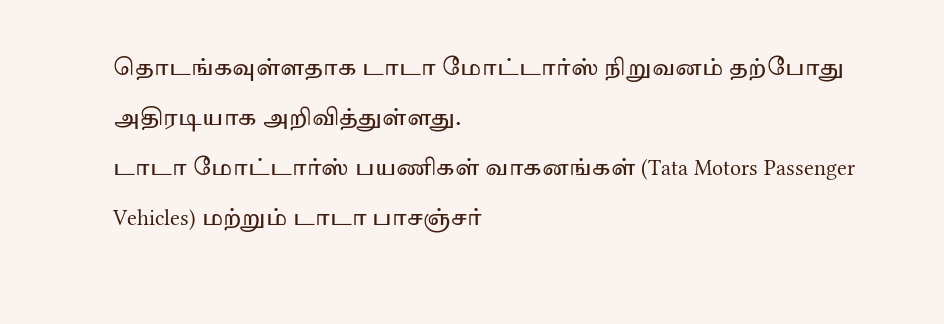தொடங்கவுள்ளதாக டாடா மோட்டார்ஸ் நிறுவனம் தற்போது அதிரடியாக அறிவித்துள்ளது.
டாடா மோட்டார்ஸ் பயணிகள் வாகனங்கள் (Tata Motors Passenger Vehicles) மற்றும் டாடா பாசஞ்சர்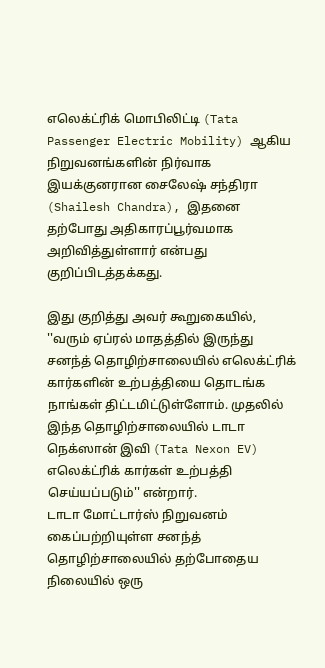எலெக்ட்ரிக் மொபிலிட்டி (Tata Passenger Electric Mobility) ஆகிய நிறுவனங்களின் நிர்வாக இயக்குனரான சைலேஷ் சந்திரா (Shailesh Chandra), இதனை தற்போது அதிகாரப்பூர்வமாக அறிவித்துள்ளார் என்பது குறிப்பிடத்தக்கது.

இது குறித்து அவர் கூறுகையில், ''வரும் ஏப்ரல் மாதத்தில் இருந்து சனந்த் தொழிற்சாலையில் எலெக்ட்ரிக் கார்களின் உற்பத்தியை தொடங்க நாங்கள் திட்டமிட்டுள்ளோம். முதலில் இந்த தொழிற்சாலையில் டாடா நெக்ஸான் இவி (Tata Nexon EV) எலெக்ட்ரிக் கார்கள் உற்பத்தி செய்யப்படும்'' என்றார்.
டாடா மோட்டார்ஸ் நிறுவனம் கைப்பற்றியுள்ள சனந்த் தொழிற்சாலையில் தற்போதைய நிலையில் ஒரு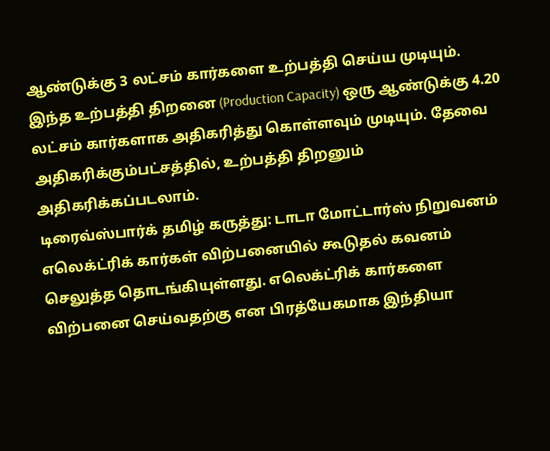ஆண்டுக்கு 3 லட்சம் கார்களை உற்பத்தி செய்ய முடியும். இந்த உற்பத்தி திறனை (Production Capacity) ஒரு ஆண்டுக்கு 4.20 லட்சம் கார்களாக அதிகரித்து கொள்ளவும் முடியும். தேவை அதிகரிக்கும்பட்சத்தில், உற்பத்தி திறனும் அதிகரிக்கப்படலாம்.
டிரைவ்ஸ்பார்க் தமிழ் கருத்து: டாடா மோட்டார்ஸ் நிறுவனம் எலெக்ட்ரிக் கார்கள் விற்பனையில் கூடுதல் கவனம் செலுத்த தொடங்கியுள்ளது. எலெக்ட்ரிக் கார்களை விற்பனை செய்வதற்கு என பிரத்யேகமாக இந்தியா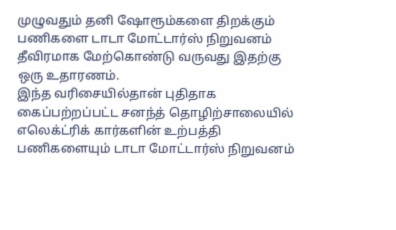முழுவதும் தனி ஷோரூம்களை திறக்கும் பணிகளை டாடா மோட்டார்ஸ் நிறுவனம் தீவிரமாக மேற்கொண்டு வருவது இதற்கு ஒரு உதாரணம்.
இந்த வரிசையில்தான் புதிதாக கைப்பற்றப்பட்ட சனந்த் தொழிற்சாலையில் எலெக்ட்ரிக் கார்களின் உற்பத்தி பணிகளையும் டாடா மோட்டார்ஸ் நிறுவனம்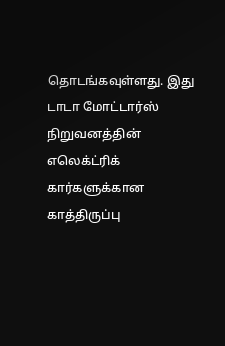தொடங்கவுள்ளது. இது டாடா மோட்டார்ஸ் நிறுவனத்தின் எலெக்ட்ரிக் கார்களுக்கான காத்திருப்பு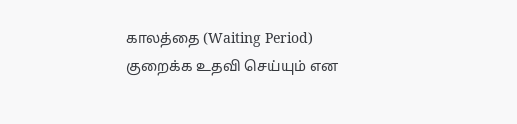காலத்தை (Waiting Period) குறைக்க உதவி செய்யும் என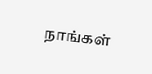நாங்கள்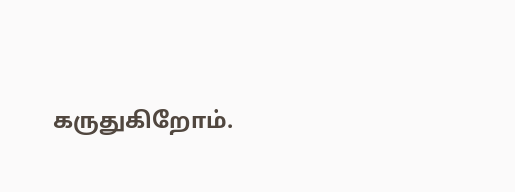கருதுகிறோம்.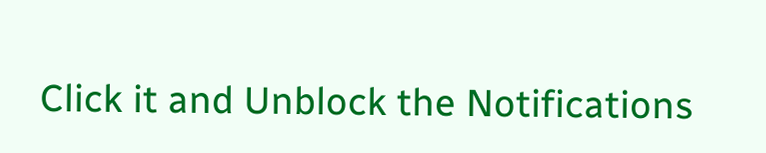Click it and Unblock the Notifications